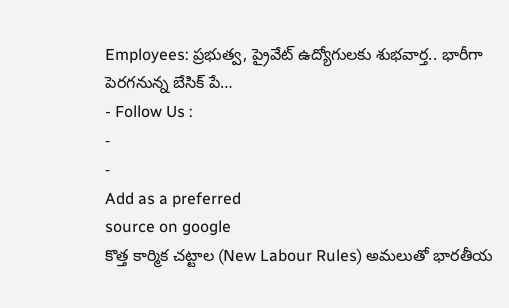Employees: ప్రభుత్వ, ప్రైవేట్ ఉద్యోగులకు శుభవార్త.. భారీగా పెరగనున్న బేసిక్ పే…
- Follow Us :
-
-
Add as a preferred
source on google
కొత్త కార్మిక చట్టాల (New Labour Rules) అమలుతో భారతీయ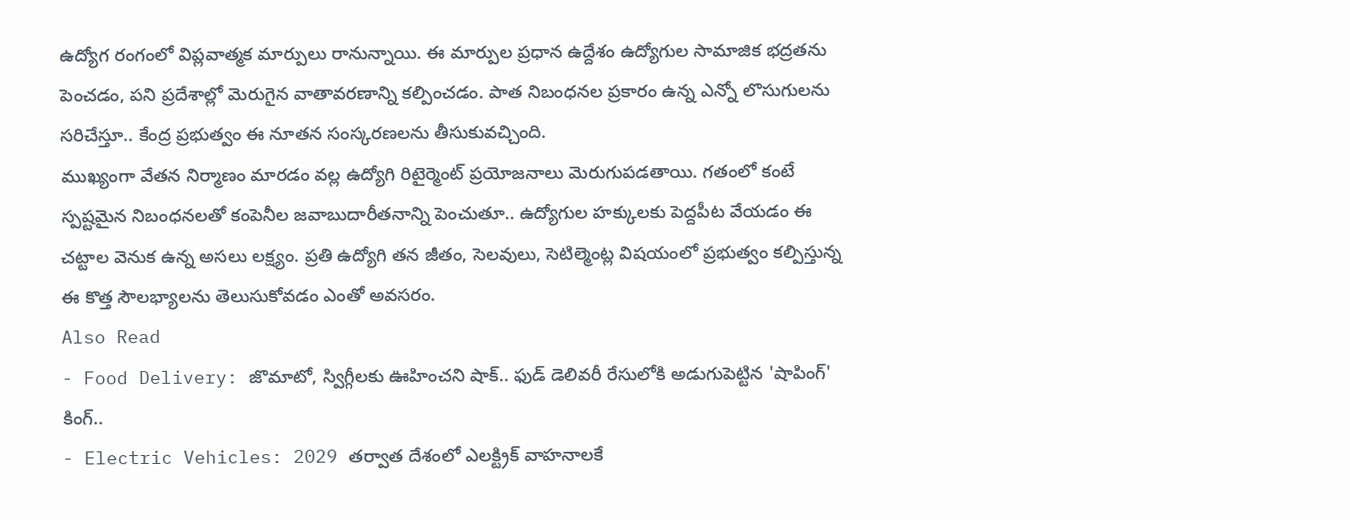ఉద్యోగ రంగంలో విప్లవాత్మక మార్పులు రానున్నాయి. ఈ మార్పుల ప్రధాన ఉద్దేశం ఉద్యోగుల సామాజిక భద్రతను పెంచడం, పని ప్రదేశాల్లో మెరుగైన వాతావరణాన్ని కల్పించడం. పాత నిబంధనల ప్రకారం ఉన్న ఎన్నో లొసుగులను సరిచేస్తూ.. కేంద్ర ప్రభుత్వం ఈ నూతన సంస్కరణలను తీసుకువచ్చింది.
ముఖ్యంగా వేతన నిర్మాణం మారడం వల్ల ఉద్యోగి రిటైర్మెంట్ ప్రయోజనాలు మెరుగుపడతాయి. గతంలో కంటే స్పష్టమైన నిబంధనలతో కంపెనీల జవాబుదారీతనాన్ని పెంచుతూ.. ఉద్యోగుల హక్కులకు పెద్దపీట వేయడం ఈ చట్టాల వెనుక ఉన్న అసలు లక్ష్యం. ప్రతి ఉద్యోగి తన జీతం, సెలవులు, సెటిల్మెంట్ల విషయంలో ప్రభుత్వం కల్పిస్తున్న ఈ కొత్త సౌలభ్యాలను తెలుసుకోవడం ఎంతో అవసరం.
Also Read
- Food Delivery: జొమాటో, స్విగ్గీలకు ఊహించని షాక్.. ఫుడ్ డెలివరీ రేసులోకి అడుగుపెట్టిన 'షాపింగ్' కింగ్..
- Electric Vehicles: 2029 తర్వాత దేశంలో ఎలక్ట్రిక్ వాహనాలకే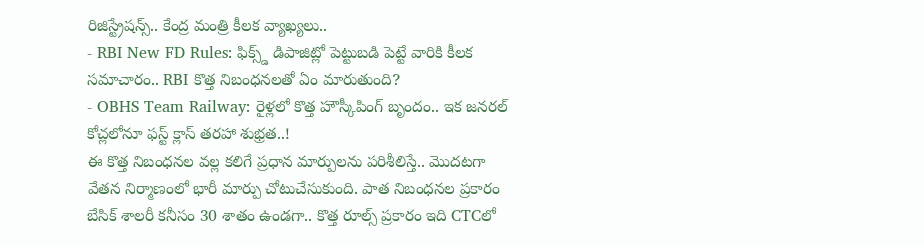రిజిస్ట్రేషన్స్.. కేంద్ర మంత్రి కీలక వ్యాఖ్యలు..
- RBI New FD Rules: ఫిక్స్డ్ డిపాజిట్లో పెట్టుబడి పెట్టే వారికి కీలక సమాచారం.. RBI కొత్త నిబంధనలతో ఏం మారుతుంది?
- OBHS Team Railway: రైళ్లలో కొత్త హౌస్కీపింగ్ బృందం.. ఇక జనరల్ కోచ్లలోనూ ఫస్ట్ క్లాస్ తరహా శుభ్రత..!
ఈ కొత్త నిబంధనల వల్ల కలిగే ప్రధాన మార్పులను పరిశీలిస్తే.. మొదటగా వేతన నిర్మాణంలో భారీ మార్పు చోటుచేసుకుంది. పాత నిబంధనల ప్రకారం బేసిక్ శాలరీ కనీసం 30 శాతం ఉండగా.. కొత్త రూల్స్ ప్రకారం ఇది CTCలో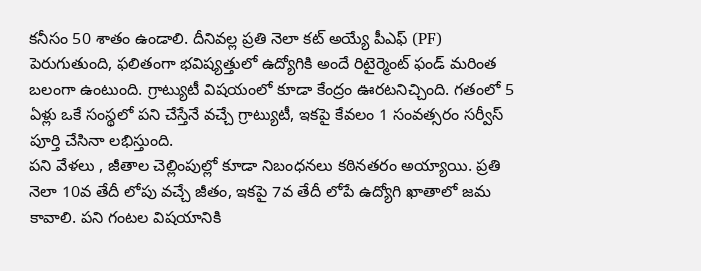కనీసం 50 శాతం ఉండాలి. దీనివల్ల ప్రతి నెలా కట్ అయ్యే పీఎఫ్ (PF) పెరుగుతుంది, ఫలితంగా భవిష్యత్తులో ఉద్యోగికి అందే రిటైర్మెంట్ ఫండ్ మరింత బలంగా ఉంటుంది. గ్రాట్యుటీ విషయంలో కూడా కేంద్రం ఊరటనిచ్చింది. గతంలో 5 ఏళ్లు ఒకే సంస్థలో పని చేస్తేనే వచ్చే గ్రాట్యుటీ, ఇకపై కేవలం 1 సంవత్సరం సర్వీస్ పూర్తి చేసినా లభిస్తుంది.
పని వేళలు , జీతాల చెల్లింపుల్లో కూడా నిబంధనలు కఠినతరం అయ్యాయి. ప్రతి నెలా 10వ తేదీ లోపు వచ్చే జీతం, ఇకపై 7వ తేదీ లోపే ఉద్యోగి ఖాతాలో జమ కావాలి. పని గంటల విషయానికి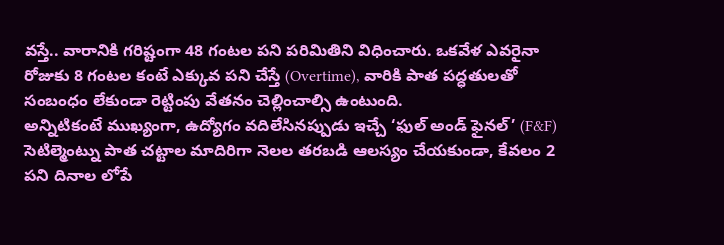వస్తే.. వారానికి గరిష్టంగా 48 గంటల పని పరిమితిని విధించారు. ఒకవేళ ఎవరైనా రోజుకు 8 గంటల కంటే ఎక్కువ పని చేస్తే (Overtime), వారికి పాత పద్ధతులతో సంబంధం లేకుండా రెట్టింపు వేతనం చెల్లించాల్సి ఉంటుంది.
అన్నిటికంటే ముఖ్యంగా, ఉద్యోగం వదిలేసినప్పుడు ఇచ్చే ‘ఫుల్ అండ్ ఫైనల్’ (F&F) సెటిల్మెంట్ను పాత చట్టాల మాదిరిగా నెలల తరబడి ఆలస్యం చేయకుండా, కేవలం 2 పని దినాల లోపే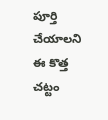పూర్తి చేయాలని ఈ కొత్త చట్టం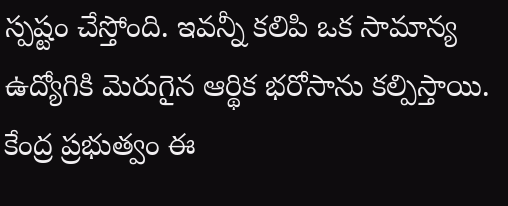స్పష్టం చేస్తోంది. ఇవన్నీ కలిపి ఒక సామాన్య ఉద్యోగికి మెరుగైన ఆర్థిక భరోసాను కల్పిస్తాయి.
కేంద్ర ప్రభుత్వం ఈ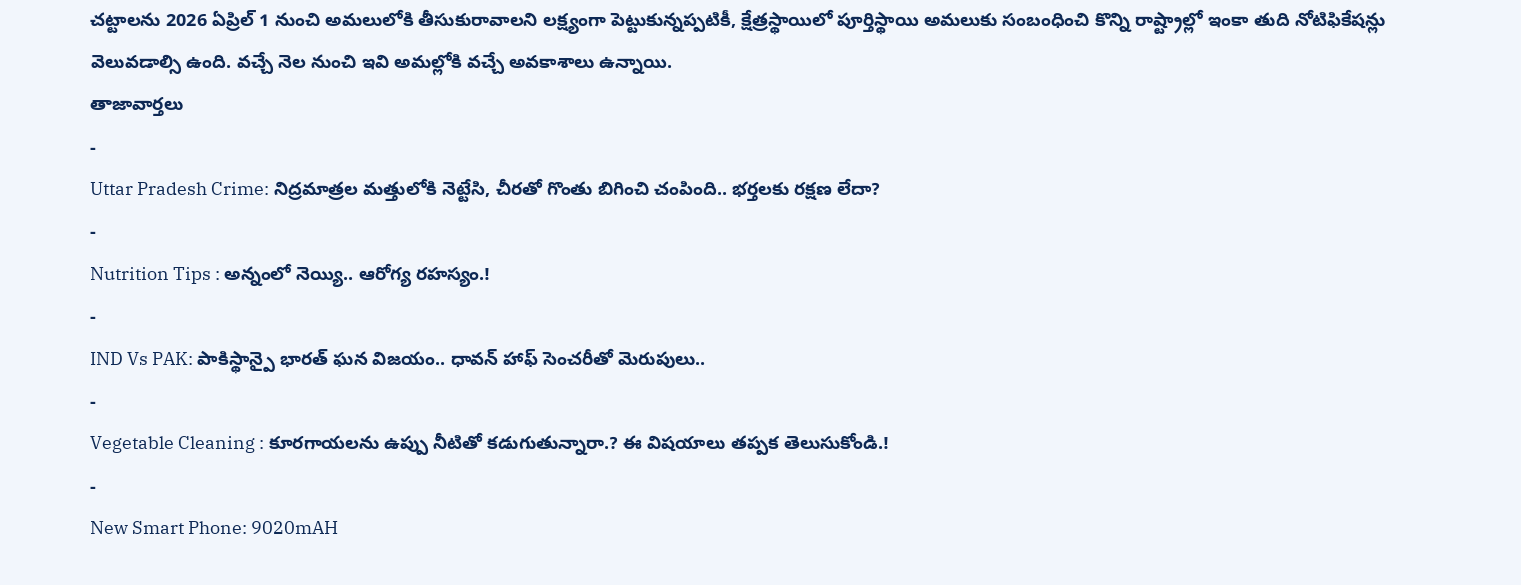చట్టాలను 2026 ఏప్రిల్ 1 నుంచి అమలులోకి తీసుకురావాలని లక్ష్యంగా పెట్టుకున్నప్పటికీ, క్షేత్రస్థాయిలో పూర్తిస్థాయి అమలుకు సంబంధించి కొన్ని రాష్ట్రాల్లో ఇంకా తుది నోటిఫికేషన్లు వెలువడాల్సి ఉంది. వచ్చే నెల నుంచి ఇవి అమల్లోకి వచ్చే అవకాశాలు ఉన్నాయి.
తాజావార్తలు
-
Uttar Pradesh Crime: నిద్రమాత్రల మత్తులోకి నెట్టేసి, చీరతో గొంతు బిగించి చంపింది.. భర్తలకు రక్షణ లేదా?
-
Nutrition Tips : అన్నంలో నెయ్యి.. ఆరోగ్య రహస్యం.!
-
IND Vs PAK: పాకిస్థాన్పై భారత్ ఘన విజయం.. ధావన్ హాఫ్ సెంచరీతో మెరుపులు..
-
Vegetable Cleaning : కూరగాయలను ఉప్పు నీటితో కడుగుతున్నారా.? ఈ విషయాలు తప్పక తెలుసుకోండి.!
-
New Smart Phone: 9020mAH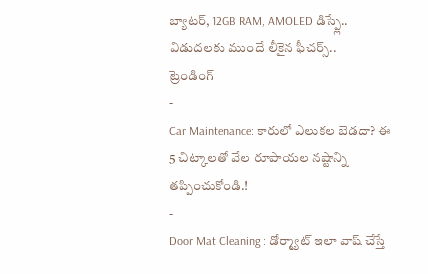బ్యాటర్, 12GB RAM, AMOLED డిస్ప్లే.. విడుదలకు ముందే లీకైన ఫీచర్స్..
ట్రెండింగ్
-
Car Maintenance: కారులో ఎలుకల బెడదా? ఈ 5 చిట్కాలతో వేల రూపాయల నష్టాన్ని తప్పించుకోండి.!
-
Door Mat Cleaning : డోర్మ్యాట్ ఇలా వాష్ చేస్తే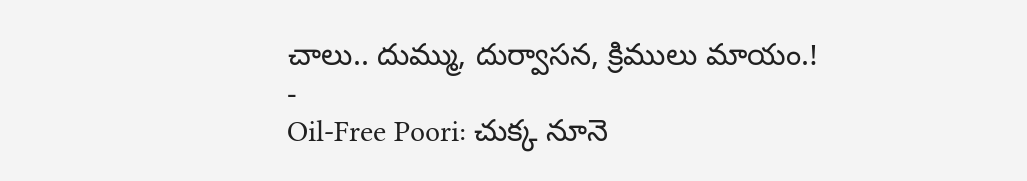చాలు.. దుమ్ము, దుర్వాసన, క్రిములు మాయం.!
-
Oil-Free Poori: చుక్క నూనె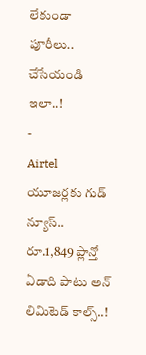లేకుండా పూరీలు.. చేసేయండి ఇలా..!
-
Airtel యూజర్లకు గుడ్ న్యూస్.. రూ.1,849 ప్లాన్తో ఏడాది పాటు అన్ లిమిటెడ్ కాల్స్..!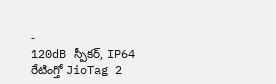-
120dB స్పీకర్, IP64 రేటింగ్తో JioTag 2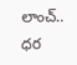లాంచ్.. ధర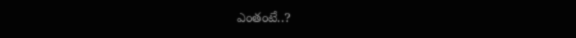ఎంతంటే..?